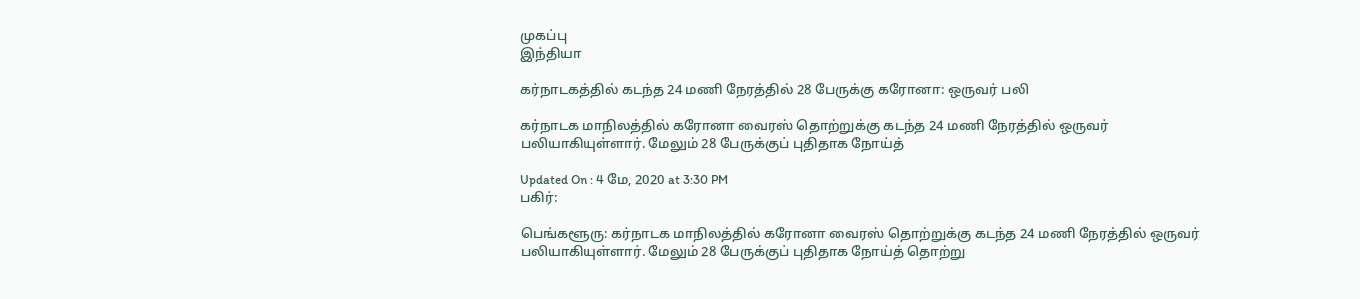முகப்பு
இந்தியா

கர்நாடகத்தில் கடந்த 24 மணி நேரத்தில் 28 பேருக்கு கரோனா: ஒருவர் பலி

கர்நாடக மாநிலத்தில் கரோனா வைரஸ் தொற்றுக்கு கடந்த 24 மணி நேரத்தில் ஒருவர் பலியாகியுள்ளார். மேலும் 28 பேருக்குப் புதிதாக நோய்த்

Updated On : 4 மே, 2020 at 3:30 PM
பகிர்:

பெங்களூரு: கர்நாடக மாநிலத்தில் கரோனா வைரஸ் தொற்றுக்கு கடந்த 24 மணி நேரத்தில் ஒருவர் பலியாகியுள்ளார். மேலும் 28 பேருக்குப் புதிதாக நோய்த் தொற்று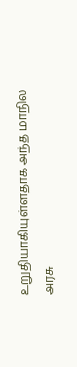உறுதியாகியுள்ளதாக அந்த மாநில அரசு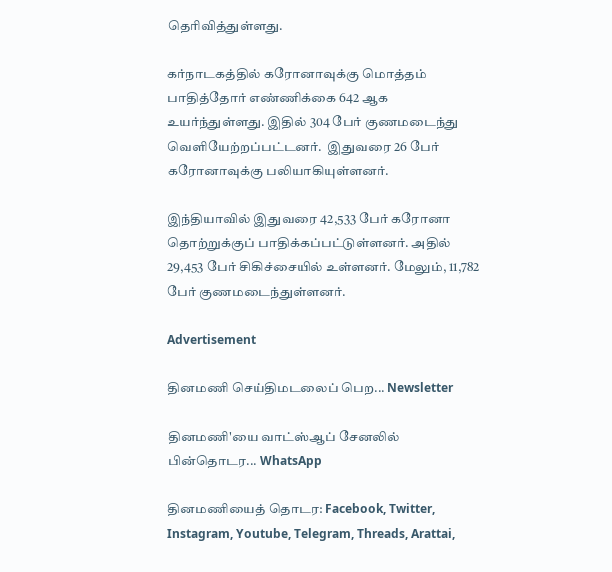தெரிவித்துள்ளது.

கர்நாடகத்தில் கரோனாவுக்கு மொத்தம் பாதித்தோர் எண்ணிக்கை 642 ஆக உயர்ந்துள்ளது. இதில் 304 பேர் குணமடைந்து வெளியேற்றப்பட்டனர்.  இதுவரை 26 பேர் கரோனாவுக்கு பலியாகியுள்ளனர்.

இந்தியாவில் இதுவரை 42,533 பேர் கரோனா தொற்றுக்குப் பாதிக்கப்பட்டுள்ளனர். அதில் 29,453 பேர் சிகிச்சையில் உள்ளனர். மேலும், 11,782 பேர் குணமடைந்துள்ளனர்.

Advertisement

தினமணி செய்திமடலைப் பெற... Newsletter

தினமணி'யை வாட்ஸ்ஆப் சேனலில் பின்தொடர... WhatsApp

தினமணியைத் தொடர: Facebook, Twitter, Instagram, Youtube, Telegram, Threads, Arattai,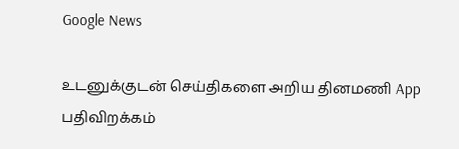Google News

உடனுக்குடன் செய்திகளை அறிய தினமணி App பதிவிறக்கம்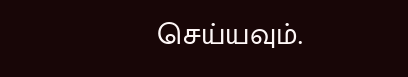செய்யவும்.